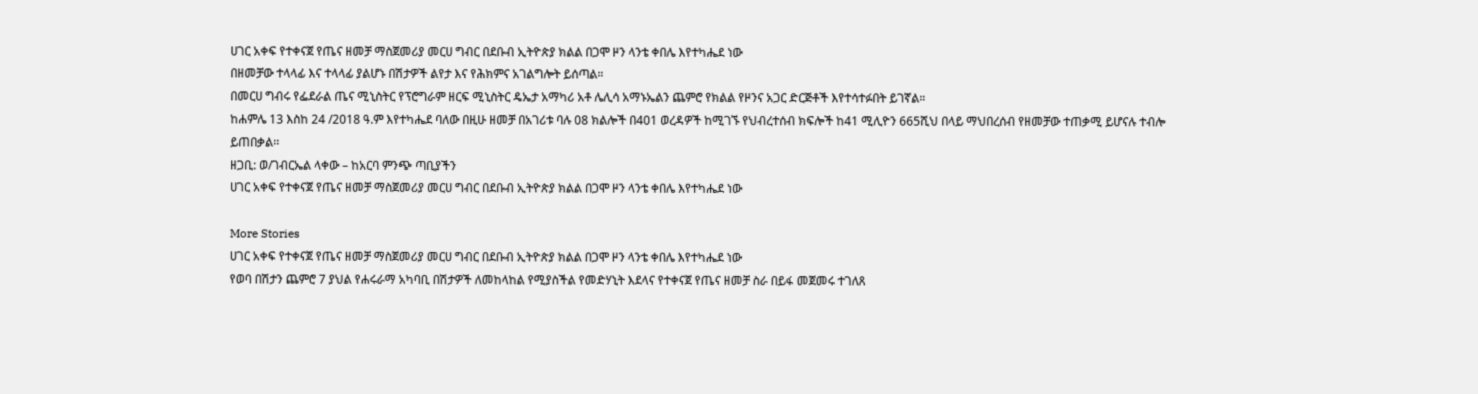ሀገር አቀፍ የተቀናጀ የጤና ዘመቻ ማስጀመሪያ መርሀ ግብር በደቡብ ኢትዮጵያ ክልል በጋሞ ዞን ላንቴ ቀበሌ እየተካሔደ ነው
በዘመቻው ተላላፊ እና ተላላፊ ያልሆኑ በሽታዎች ልየታ እና የሕክምና አገልግሎት ይሰጣል።
በመርሀ ግብሩ የፌደራል ጤና ሚኒስትር የፕሮግራም ዘርፍ ሚኒስትር ዴኤታ አማካሪ አቶ ሌሊሳ አማኑኤልን ጨምሮ የክልል የዞንና አጋር ድርጅቶች እየተሳተፉበት ይገኛል።
ከሐምሌ 13 እስከ 24 /2018 ዓ.ም እየተካሔደ ባለው በዚሁ ዘመቻ በአገሪቱ ባሉ 08 ክልሎች በ401 ወረዳዎች ከሚገኙ የህብረተሰብ ክፍሎች ከ41 ሚሊዮን 665ሺህ በላይ ማህበረሰብ የዘመቻው ተጠቃሚ ይሆናሉ ተብሎ ይጠበቃል፡፡
ዘጋቢ: ወ/ገብርኤል ላቀው – ከአርባ ምንጭ ጣቢያችን
ሀገር አቀፍ የተቀናጀ የጤና ዘመቻ ማስጀመሪያ መርሀ ግብር በደቡብ ኢትዮጵያ ክልል በጋሞ ዞን ላንቴ ቀበሌ እየተካሔደ ነው

More Stories
ሀገር አቀፍ የተቀናጀ የጤና ዘመቻ ማስጀመሪያ መርሀ ግብር በደቡብ ኢትዮጵያ ክልል በጋሞ ዞን ላንቴ ቀበሌ እየተካሔደ ነው
የወባ በሽታን ጨምሮ 7 ያህል የሐሩራማ አካባቢ በሽታዎች ለመከላከል የሚያስችል የመድሃኒት እደላና የተቀናጀ የጤና ዘመቻ ስራ በይፋ መጀመሩ ተገለጸ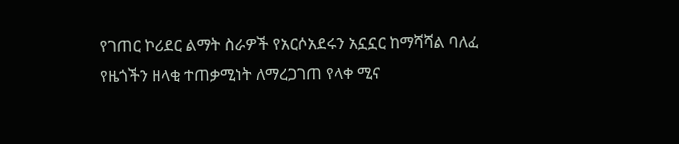የገጠር ኮሪደር ልማት ስራዎች የአርሶአደሩን አኗኗር ከማሻሻል ባለፈ የዜጎችን ዘላቂ ተጠቃሚነት ለማረጋገጠ የላቀ ሚና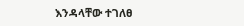እንዳላቸው ተገለፀ